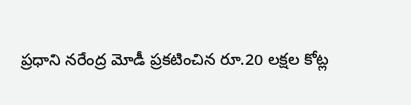ప్రధాని నరేంద్ర మోడీ ప్రకటించిన రూ.20 లక్షల కోట్ల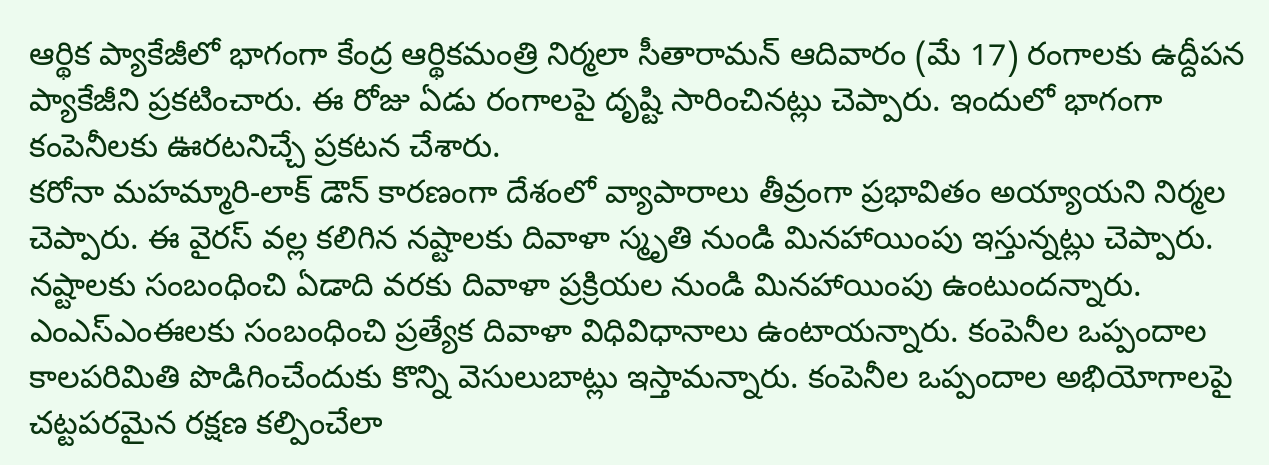ఆర్థిక ప్యాకేజీలో భాగంగా కేంద్ర ఆర్థికమంత్రి నిర్మలా సీతారామన్ ఆదివారం (మే 17) రంగాలకు ఉద్దీపన ప్యాకేజీని ప్రకటించారు. ఈ రోజు ఏడు రంగాలపై దృష్టి సారించినట్లు చెప్పారు. ఇందులో భాగంగా కంపెనీలకు ఊరటనిచ్చే ప్రకటన చేశారు.
కరోనా మహమ్మారి-లాక్ డౌన్ కారణంగా దేశంలో వ్యాపారాలు తీవ్రంగా ప్రభావితం అయ్యాయని నిర్మల చెప్పారు. ఈ వైరస్ వల్ల కలిగిన నష్టాలకు దివాళా స్మృతి నుండి మినహాయింపు ఇస్తున్నట్లు చెప్పారు. నష్టాలకు సంబంధించి ఏడాది వరకు దివాళా ప్రక్రియల నుండి మినహాయింపు ఉంటుందన్నారు. ఎంఎస్ఎంఈలకు సంబంధించి ప్రత్యేక దివాళా విధివిధానాలు ఉంటాయన్నారు. కంపెనీల ఒప్పందాల కాలపరిమితి పొడిగించేందుకు కొన్ని వెసులుబాట్లు ఇస్తామన్నారు. కంపెనీల ఒప్పందాల అభియోగాలపై చట్టపరమైన రక్షణ కల్పించేలా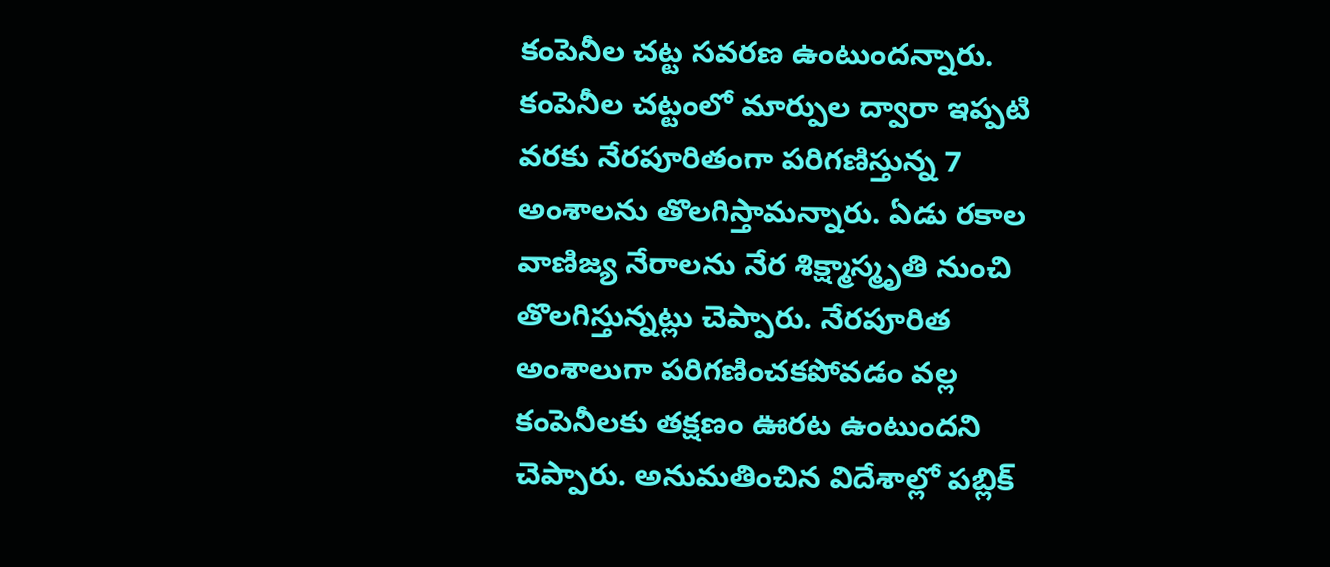కంపెనీల చట్ట సవరణ ఉంటుందన్నారు.
కంపెనీల చట్టంలో మార్పుల ద్వారా ఇప్పటి వరకు నేరపూరితంగా పరిగణిస్తున్న 7 అంశాలను తొలగిస్తామన్నారు. ఏడు రకాల వాణిజ్య నేరాలను నేర శిక్ష్మాస్మృతి నుంచి తొలగిస్తున్నట్లు చెప్పారు. నేరపూరిత అంశాలుగా పరిగణించకపోవడం వల్ల కంపెనీలకు తక్షణం ఊరట ఉంటుందని చెప్పారు. అనుమతించిన విదేశాల్లో పబ్లిక్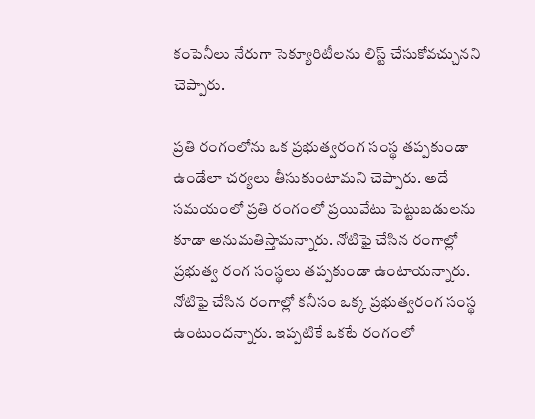కంపెనీలు నేరుగా సెక్యూరిటీలను లిస్ట్ చేసుకోవచ్చునని చెప్పారు.

ప్రతి రంగంలోను ఒక ప్రభుత్వరంగ సంస్థ తప్పకుండా ఉండేలా చర్యలు తీసుకుంటామని చెప్పారు. అదే సమయంలో ప్రతి రంగంలో ప్రయివేటు పెట్టుబడులను కూడా అనుమతిస్తామన్నారు. నోటిఫై చేసిన రంగాల్లో ప్రభుత్వ రంగ సంస్థలు తప్పకుండా ఉంటాయన్నారు. నోటిఫై చేసిన రంగాల్లో కనీసం ఒక్క ప్రభుత్వరంగ సంస్థ ఉంటుందన్నారు. ఇప్పటికే ఒకటే రంగంలో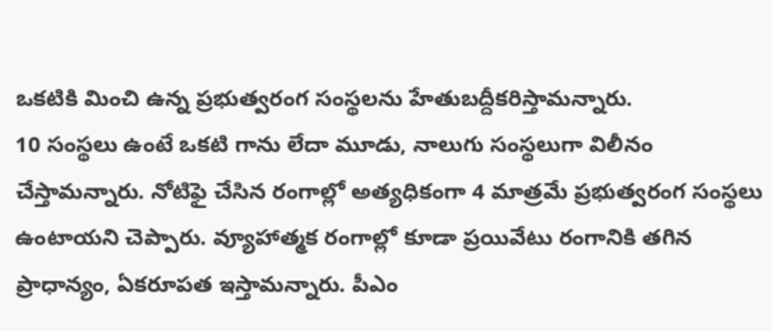ఒకటికి మించి ఉన్న ప్రభుత్వరంగ సంస్థలను హేతుబద్దీకరిస్తామన్నారు.
10 సంస్థలు ఉంటే ఒకటి గాను లేదా మూడు, నాలుగు సంస్థలుగా విలీనం చేస్తామన్నారు. నోటిఫై చేసిన రంగాల్లో అత్యధికంగా 4 మాత్రమే ప్రభుత్వరంగ సంస్థలు ఉంటాయని చెప్పారు. వ్యూహాత్మక రంగాల్లో కూడా ప్రయివేటు రంగానికి తగిన ప్రాధాన్యం, ఏకరూపత ఇస్తామన్నారు. పీఎం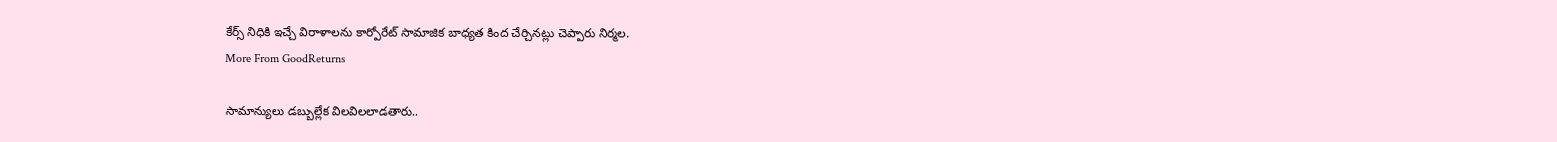కేర్స్ నిధికి ఇచ్చే విరాళాలను కార్పోరేట్ సామాజిక బాధ్యత కింద చేర్చినట్లు చెప్పారు నిర్మల.
More From GoodReturns

సామాన్యులు డబ్బుల్లేక విలవిలలాడతారు..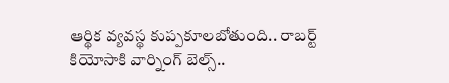ఆర్థిక వ్యవస్థ కుప్పకూలబోతుంది.. రాబర్ట్ కియోసాకి వార్నింగ్ బెల్స్..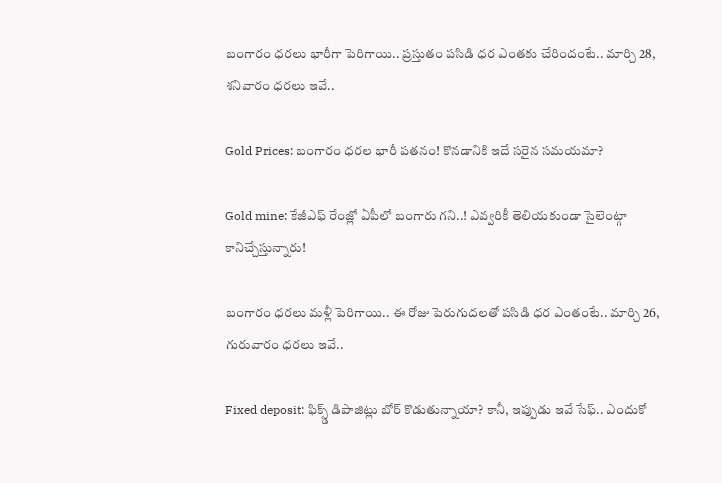బంగారం ధరలు భారీగా పెరిగాయి.. ప్రస్తుతం పసిడి ధర ఎంతకు చేరిందంటే.. మార్చి 28, శనివారం ధరలు ఇవే..

Gold Prices: బంగారం ధరల భారీ పతనం! కొనడానికి ఇదే సరైన సమయమా?

Gold mine: కేజీఎఫ్ రేంజ్లో ఏపీలో బంగారు గని..! ఎవ్వరికీ తెలియకుండా సైలెంట్గా కానిచ్చేస్తున్నారు!

బంగారం ధరలు మళ్లీ పెరిగాయి.. ఈ రోజు పెరుగుదలతో పసిడి ధర ఎంతంటే.. మార్చి 26, గురువారం ధరలు ఇవే..

Fixed deposit: ఫిక్స్డ్ డిపాజిట్లు బోర్ కొడుతున్నాయా? కానీ, ఇప్పుడు ఇవే సేఫ్.. ఎందుకో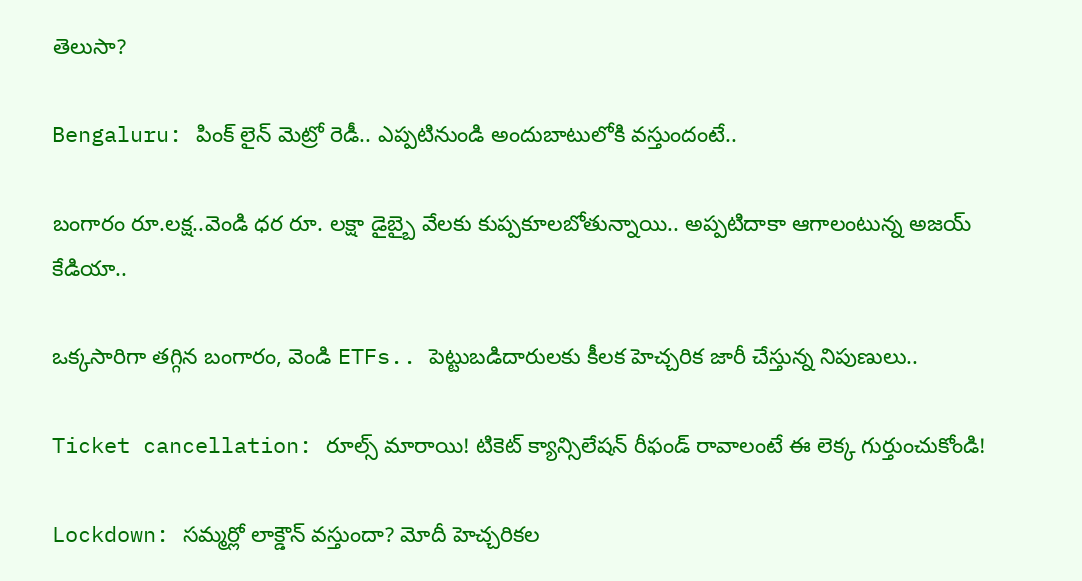తెలుసా?

Bengaluru: పింక్ లైన్ మెట్రో రెడీ.. ఎప్పటినుండి అందుబాటులోకి వస్తుందంటే..

బంగారం రూ.లక్ష..వెండి ధర రూ. లక్షా డైబ్బై వేలకు కుప్పకూలబోతున్నాయి.. అప్పటిదాకా ఆగాలంటున్న అజయ్ కేడియా..

ఒక్కసారిగా తగ్గిన బంగారం, వెండి ETFs.. పెట్టుబడిదారులకు కీలక హెచ్చరిక జారీ చేస్తున్న నిపుణులు..

Ticket cancellation: రూల్స్ మారాయి! టికెట్ క్యాన్సిలేషన్ రీఫండ్ రావాలంటే ఈ లెక్క గుర్తుంచుకోండి!

Lockdown: సమ్మర్లో లాక్డౌన్ వస్తుందా? మోదీ హెచ్చరికల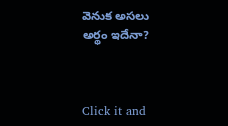వెనుక అసలు అర్థం ఇదేనా?



Click it and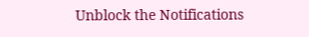Unblock the Notifications